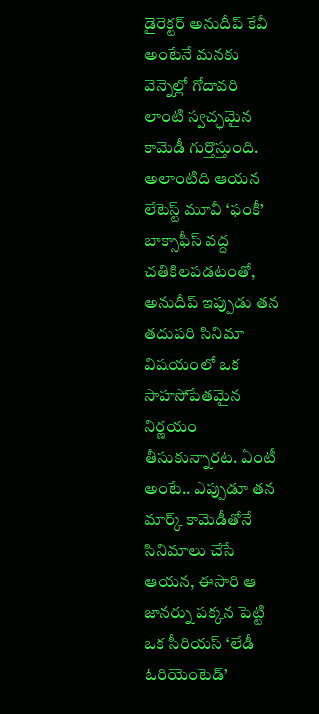డైరెక్టర్ అనుదీప్ కేవీ అంటేనే మనకు వెన్నెల్లో గోదావరి లాంటి స్వచ్ఛమైన కామెడీ గుర్తొస్తుంది. అలాంటిది ఆయన లేటెస్ట్ మూవీ ‘ఫంకీ’ బాక్సాఫీస్ వద్ద చతికిలపడటంతో, అనుదీప్ ఇప్పుడు తన తదుపరి సినిమా విషయంలో ఒక సాహసోపేతమైన నిర్ణయం తీసుకున్నారట. ఏంటీ అంటే.. ఎప్పుడూ తన మార్క్ కామెడీతోనే సినిమాలు చేసే ఆయన, ఈసారి ఆ జానర్ను పక్కన పెట్టి ఒక సీరియస్ ‘లేడీ ఓరియెంటెడ్’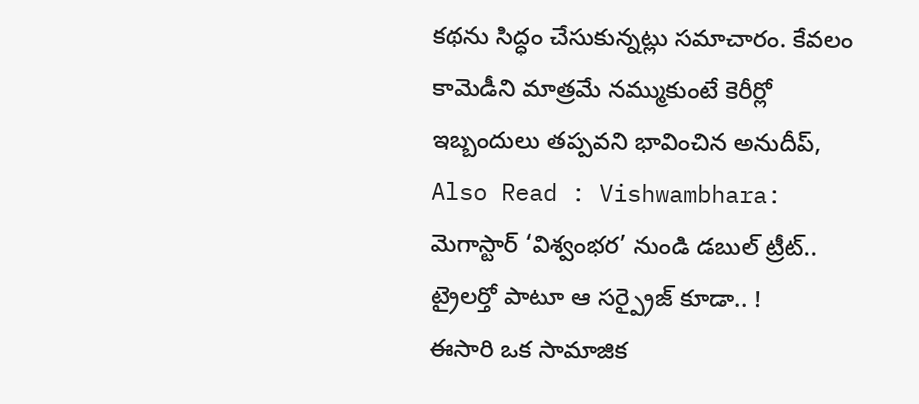కథను సిద్ధం చేసుకున్నట్లు సమాచారం. కేవలం కామెడీని మాత్రమే నమ్ముకుంటే కెరీర్లో ఇబ్బందులు తప్పవని భావించిన అనుదీప్,
Also Read : Vishwambhara: మెగాస్టార్ ‘విశ్వంభర’ నుండి డబుల్ ట్రీట్.. ట్రైలర్తో పాటూ ఆ సర్ప్రైజ్ కూడా.. !
ఈసారి ఒక సామాజిక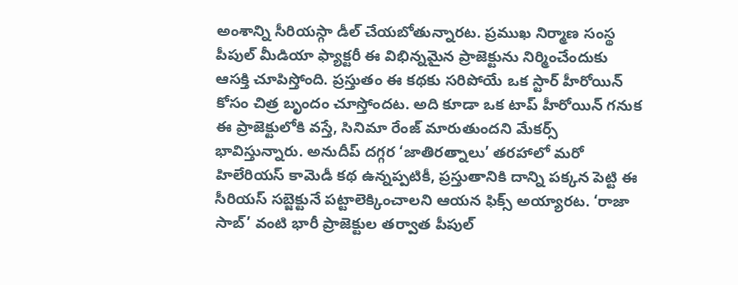అంశాన్ని సీరియస్గా డీల్ చేయబోతున్నారట. ప్రముఖ నిర్మాణ సంస్థ పీపుల్ మీడియా ఫ్యాక్టరీ ఈ విభిన్నమైన ప్రాజెక్టును నిర్మించేందుకు ఆసక్తి చూపిస్తోంది. ప్రస్తుతం ఈ కథకు సరిపోయే ఒక స్టార్ హీరోయిన్ కోసం చిత్ర బృందం చూస్తోందట. అది కూడా ఒక టాప్ హీరోయిన్ గనుక ఈ ప్రాజెక్టులోకి వస్తే, సినిమా రేంజ్ మారుతుందని మేకర్స్ భావిస్తున్నారు. అనుదీప్ దగ్గర ‘జాతిరత్నాలు’ తరహాలో మరో హిలేరియస్ కామెడీ కథ ఉన్నప్పటికీ, ప్రస్తుతానికి దాన్ని పక్కన పెట్టి ఈ సీరియస్ సబ్జెక్టునే పట్టాలెక్కించాలని ఆయన ఫిక్స్ అయ్యారట. ‘రాజా సాబ్’ వంటి భారీ ప్రాజెక్టుల తర్వాత పీపుల్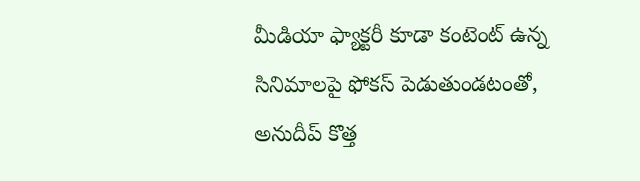మీడియా ఫ్యాక్టరీ కూడా కంటెంట్ ఉన్న సినిమాలపై ఫోకస్ పెడుతుండటంతో, అనుదీప్ కొత్త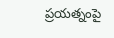ప్రయత్నంపై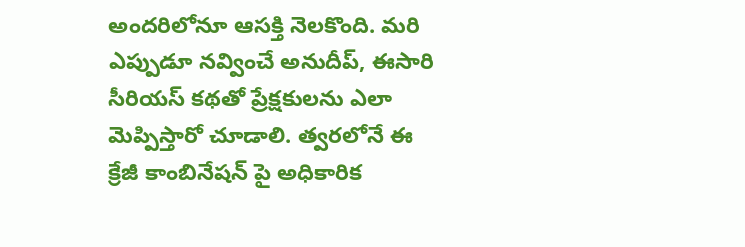అందరిలోనూ ఆసక్తి నెలకొంది. మరి ఎప్పుడూ నవ్వించే అనుదీప్, ఈసారి సీరియస్ కథతో ప్రేక్షకులను ఎలా మెప్పిస్తారో చూడాలి. త్వరలోనే ఈ క్రేజీ కాంబినేషన్ పై అధికారిక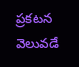ప్రకటన వెలువడే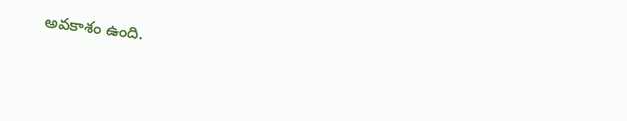అవకాశం ఉంది.